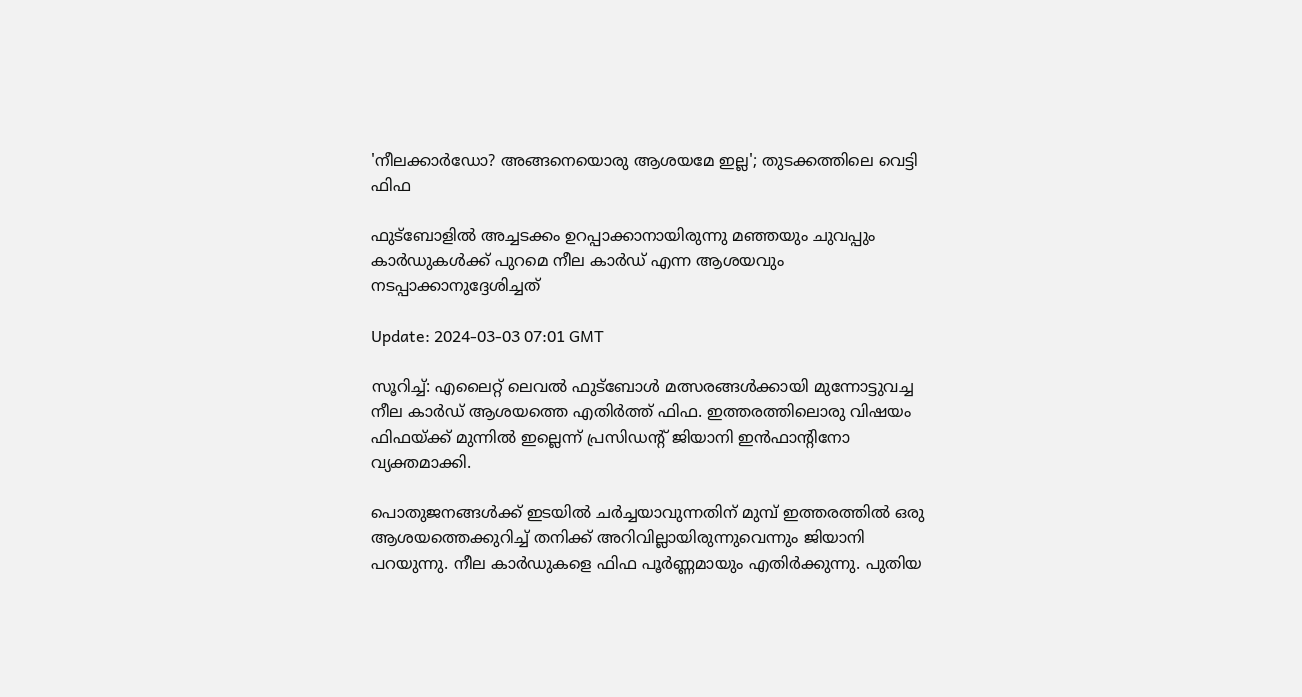'നീലക്കാർഡോ? അങ്ങനെയൊരു ആശയമേ ഇല്ല'; തുടക്കത്തിലെ വെട്ടി ഫിഫ

ഫുട്ബോളിൽ അച്ചടക്കം ഉറപ്പാക്കാനായിരുന്നു മഞ്ഞയും ചുവപ്പും കാർഡുകൾക്ക് പുറമെ നീല കാർഡ് എന്ന ആശയവും നടപ്പാക്കാനുദ്ദേശിച്ചത്

Update: 2024-03-03 07:01 GMT

സൂറിച്ച്: എലൈറ്റ് ലെവല്‍ ഫുട്‌ബോള്‍ മത്സരങ്ങള്‍ക്കായി മുന്നോട്ടുവച്ച നീല കാര്‍ഡ് ആശയത്തെ എതിര്‍ത്ത് ഫിഫ. ഇത്തരത്തിലൊരു വിഷയം ഫിഫയ്‌ക്ക് മുന്നില്‍ ഇല്ലെന്ന് പ്രസിഡന്‍റ് ജിയാനി ഇന്‍ഫാന്‍റിനോ വ്യക്തമാക്കി.

പൊതുജനങ്ങള്‍ക്ക് ഇടയില്‍ ചര്‍ച്ചയാവുന്നതിന് മുമ്പ് ഇത്തരത്തില്‍ ഒരു ആശയത്തെക്കുറിച്ച് തനിക്ക് അറിവില്ലായിരുന്നുവെന്നും ജിയാനി പറയുന്നു. നീല കാർഡുകളെ ഫിഫ പൂർണ്ണമായും എതിർക്കുന്നു. പുതിയ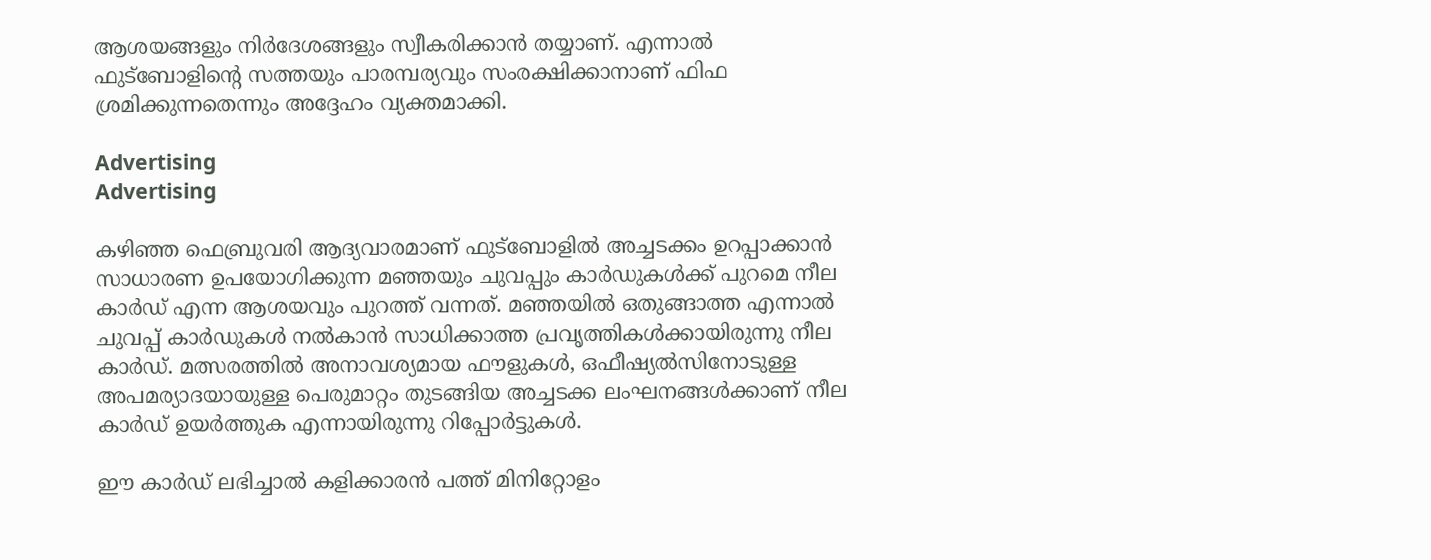ആശയങ്ങളും നിർദേശങ്ങളും സ്വീകരിക്കാന്‍ തയ്യാണ്. എന്നാല്‍ ഫുട്‌ബോളിന്‍റെ സത്തയും പാരമ്പര്യവും സംരക്ഷിക്കാനാണ് ഫിഫ  ശ്രമിക്കുന്നതെന്നും അദ്ദേഹം വ്യക്തമാക്കി.

Advertising
Advertising

കഴിഞ്ഞ ഫെബ്രുവരി ആദ്യവാരമാണ് ഫുട്‌ബോളില്‍ അച്ചടക്കം ഉറപ്പാക്കാന്‍ സാധാരണ ഉപയോഗിക്കുന്ന മഞ്ഞയും ചുവപ്പും കാര്‍ഡുകള്‍ക്ക് പുറമെ നീല കാര്‍ഡ് എന്ന ആശയവും പുറത്ത് വന്നത്. മഞ്ഞയില്‍ ഒതുങ്ങാത്ത എന്നാല്‍ ചുവപ്പ് കാര്‍ഡുകള്‍ നല്‍കാന്‍ സാധിക്കാത്ത പ്രവൃത്തികള്‍ക്കായിരുന്നു നീല കാര്‍ഡ്. മത്സരത്തിൽ അനാവശ്യമായ ഫൗളുകൾ, ഒഫീഷ്യൽസിനോടുള്ള അപമര്യാദയായുള്ള പെരുമാറ്റം തുടങ്ങിയ അച്ചടക്ക ലംഘനങ്ങൾക്കാണ് നീല കാർഡ് ഉയർത്തുക എന്നായിരുന്നു റിപ്പോര്‍ട്ടുകള്‍.

ഈ കാർഡ് ലഭിച്ചാൽ കളിക്കാരൻ പത്ത് മിനിറ്റോളം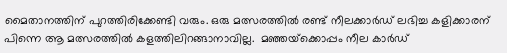മൈതാനത്തിന് പുറത്തിരിക്കേണ്ടി വരും. ഒരു മത്സരത്തിൽ രണ്ട് നീലക്കാർഡ് ലഭിച്ച കളിക്കാരന് പിന്നെ ആ മത്സരത്തിൽ കളത്തിലിറങ്ങാനാവില്ല.  മഞ്ഞയ്‌ക്കൊപ്പം നീല കാര്‍ഡ്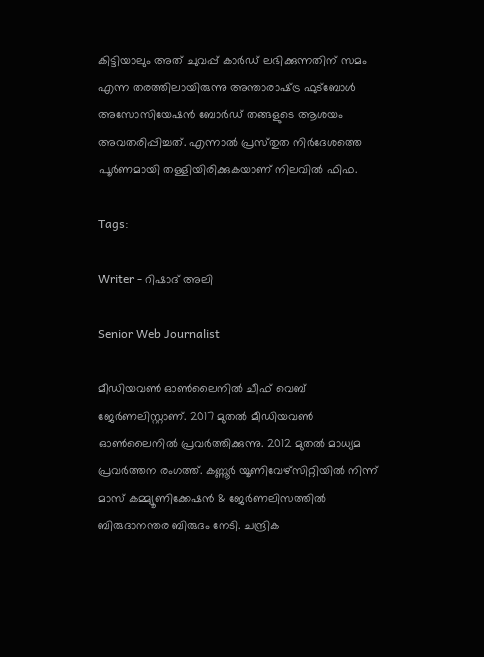കിട്ടിയാലും അത് ചുവപ്പ് കാര്‍ഡ് ലഭിക്കുന്നതിന് സമം എന്ന തരത്തിലായിരുന്നു അന്താരാഷ്‌ട്ര ഫുട്‌ബോള്‍ അസോസിയേഷന്‍ ബോര്‍ഡ് തങ്ങളുടെ ആശയം അവതരിപ്പിച്ചത്. എന്നാല്‍ പ്രസ്‌തുത നിര്‍ദേശത്തെ പൂര്‍ണമായി തള്ളിയിരിക്കുകയാണ് നിലവില്‍ ഫിഫ.

Tags:

Writer - റിഷാദ് അലി

Senior Web Journalist

മീഡിയവൺ ഓൺലൈനിൽ ചീഫ് വെബ് ജേർണലിസ്റ്റാണ്. 2017 മുതൽ മീഡിയവൺ ഓൺലൈനിൽ പ്രവർത്തിക്കുന്നു. 2012 മുതൽ മാധ്യമ പ്രവർത്തന രംഗത്ത്. കണ്ണൂര്‍ യൂണിവേഴ്‌സിറ്റിയിൽ നിന്ന് മാസ് കമ്മ്യൂണിക്കേഷന്‍ & ജേര്‍ണലിസത്തില്‍ ബിരുദാനന്തര ബിരുദം നേടി. ചന്ദ്രിക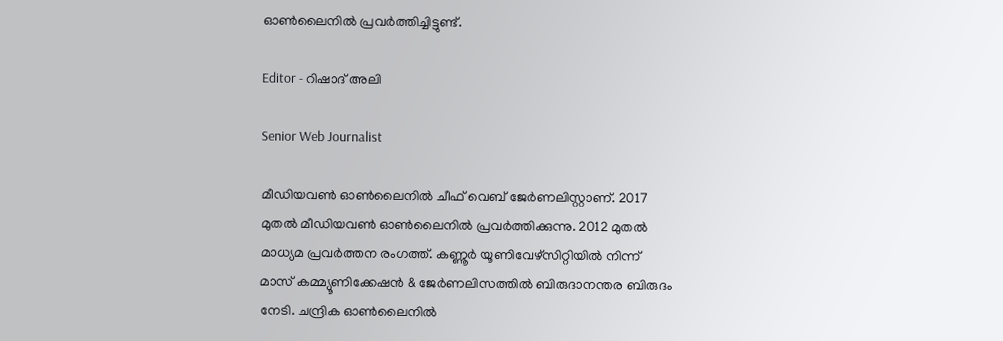ഓണ്‍ലൈനില്‍ പ്രവര്‍ത്തിച്ചിട്ടുണ്ട്.

Editor - റിഷാദ് അലി

Senior Web Journalist

മീഡിയവൺ ഓൺലൈനിൽ ചീഫ് വെബ് ജേർണലിസ്റ്റാണ്. 2017 മുതൽ മീഡിയവൺ ഓൺലൈനിൽ പ്രവർത്തിക്കുന്നു. 2012 മുതൽ മാധ്യമ പ്രവർത്തന രംഗത്ത്. കണ്ണൂര്‍ യൂണിവേഴ്‌സിറ്റിയിൽ നിന്ന് മാസ് കമ്മ്യൂണിക്കേഷന്‍ & ജേര്‍ണലിസത്തില്‍ ബിരുദാനന്തര ബിരുദം നേടി. ചന്ദ്രിക ഓണ്‍ലൈനില്‍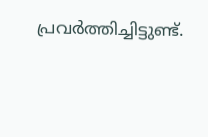പ്രവര്‍ത്തിച്ചിട്ടുണ്ട്.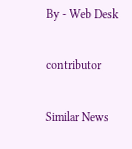By - Web Desk

contributor

Similar News